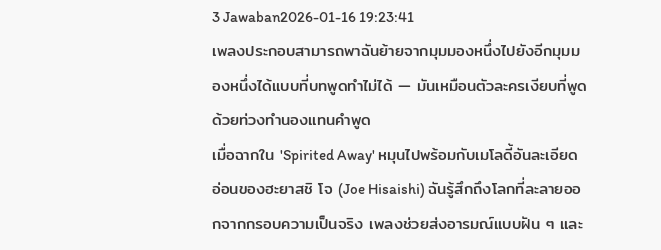3 Jawaban2026-01-16 19:23:41
เพลงประกอบสามารถพาฉันย้ายจากมุมมองหนึ่งไปยังอีกมุมมองหนึ่งได้แบบที่บทพูดทำไม่ได้ — มันเหมือนตัวละครเงียบที่พูดด้วยท่วงทำนองแทนคำพูด
เมื่อฉากใน 'Spirited Away' หมุนไปพร้อมกับเมโลดี้อันละเอียดอ่อนของฮะยาสชิ โจ (Joe Hisaishi) ฉันรู้สึกถึงโลกที่ละลายออกจากกรอบความเป็นจริง เพลงช่วยส่งอารมณ์แบบฝัน ๆ และ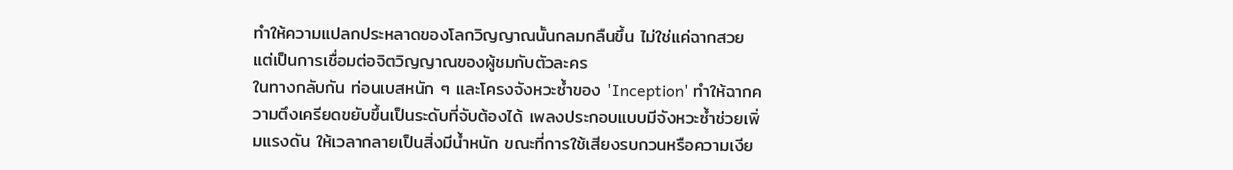ทำให้ความแปลกประหลาดของโลกวิญญาณนั้นกลมกลืนขึ้น ไม่ใช่แค่ฉากสวย แต่เป็นการเชื่อมต่อจิตวิญญาณของผู้ชมกับตัวละคร
ในทางกลับกัน ท่อนเบสหนัก ๆ และโครงจังหวะซ้ำของ 'Inception' ทำให้ฉากความตึงเครียดขยับขึ้นเป็นระดับที่จับต้องได้ เพลงประกอบแบบมีจังหวะซ้ำช่วยเพิ่มแรงดัน ให้เวลากลายเป็นสิ่งมีน้ำหนัก ขณะที่การใช้เสียงรบกวนหรือความเงีย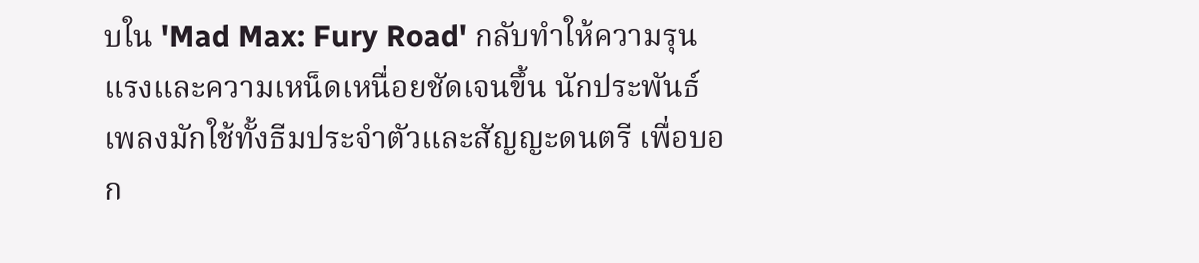บใน 'Mad Max: Fury Road' กลับทำให้ความรุนแรงและความเหน็ดเหนื่อยชัดเจนขึ้น นักประพันธ์เพลงมักใช้ทั้งธีมประจำตัวและสัญญะดนตรี เพื่อบอก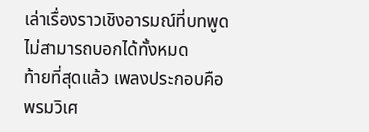เล่าเรื่องราวเชิงอารมณ์ที่บทพูดไม่สามารถบอกได้ทั้งหมด
ท้ายที่สุดแล้ว เพลงประกอบคือพรมวิเศ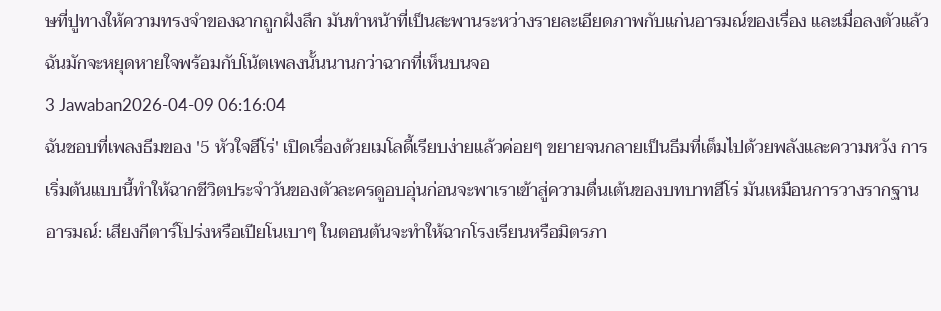ษที่ปูทางให้ความทรงจำของฉากถูกฝังลึก มันทำหน้าที่เป็นสะพานระหว่างรายละเอียดภาพกับแก่นอารมณ์ของเรื่อง และเมื่อลงตัวแล้ว ฉันมักจะหยุดหายใจพร้อมกับโน้ตเพลงนั้นนานกว่าฉากที่เห็นบนจอ
3 Jawaban2026-04-09 06:16:04
ฉันชอบที่เพลงธีมของ '5 หัวใจฮีโร่' เปิดเรื่องด้วยเมโลดี้เรียบง่ายแล้วค่อยๆ ขยายจนกลายเป็นธีมที่เต็มไปด้วยพลังและความหวัง การเริ่มต้นแบบนี้ทำให้ฉากชีวิตประจำวันของตัวละครดูอบอุ่นก่อนจะพาเราเข้าสู่ความตื่นเต้นของบทบาทฮีโร่ มันเหมือนการวางรากฐานอารมณ์: เสียงกีตาร์โปร่งหรือเปียโนเบาๆ ในตอนต้นจะทำให้ฉากโรงเรียนหรือมิตรภา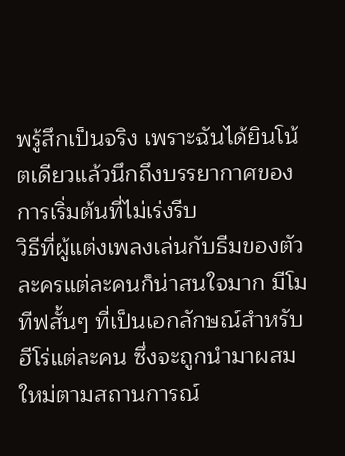พรู้สึกเป็นจริง เพราะฉันได้ยินโน้ตเดียวแล้วนึกถึงบรรยากาศของการเริ่มต้นที่ไม่เร่งรีบ
วิธีที่ผู้แต่งเพลงเล่นกับธีมของตัวละครแต่ละคนก็น่าสนใจมาก มีโมทีฟสั้นๆ ที่เป็นเอกลักษณ์สำหรับฮีโร่แต่ละคน ซึ่งจะถูกนำมาผสมใหม่ตามสถานการณ์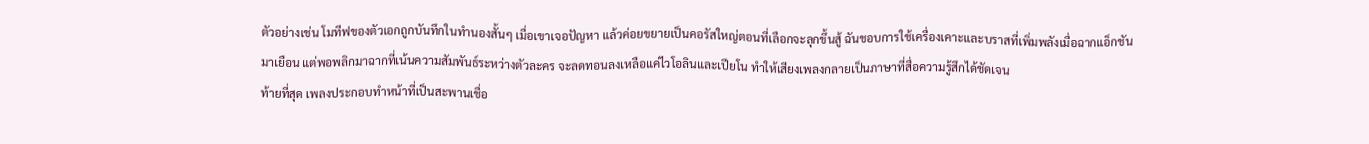ตัวอย่างเช่น โมทีฟของตัวเอกถูกบันทึกในทำนองสั้นๆ เมื่อเขาเจอปัญหา แล้วค่อยขยายเป็นคอรัสใหญ่ตอนที่เลือกจะลุกขึ้นสู้ ฉันชอบการใช้เครื่องเคาะและบราสที่เพิ่มพลังเมื่อฉากแอ็กชันมาเยือน แต่พอพลิกมาฉากที่เน้นความสัมพันธ์ระหว่างตัวละคร จะลดทอนลงเหลือแค่ไวโอลินและเปียโน ทำให้เสียงเพลงกลายเป็นภาษาที่สื่อความรู้สึกได้ชัดเจน
ท้ายที่สุด เพลงประกอบทำหน้าที่เป็นสะพานเชื่อ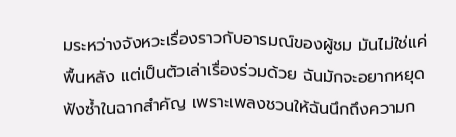มระหว่างจังหวะเรื่องราวกับอารมณ์ของผู้ชม มันไม่ใช่แค่พื้นหลัง แต่เป็นตัวเล่าเรื่องร่วมด้วย ฉันมักจะอยากหยุดฟังซ้ำในฉากสำคัญ เพราะเพลงชวนให้ฉันนึกถึงความก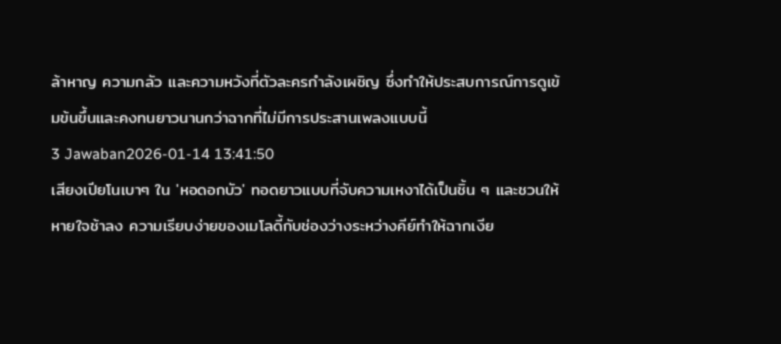ล้าหาญ ความกลัว และความหวังที่ตัวละครกำลังเผชิญ ซึ่งทำให้ประสบการณ์การดูเข้มข้นขึ้นและคงทนยาวนานกว่าฉากที่ไม่มีการประสานเพลงแบบนี้
3 Jawaban2026-01-14 13:41:50
เสียงเปียโนเบาๆ ใน 'หอดอกบัว' ทอดยาวแบบที่จับความเหงาได้เป็นชิ้น ๆ และชวนให้หายใจช้าลง ความเรียบง่ายของเมโลดี้กับช่องว่างระหว่างคีย์ทำให้ฉากเงีย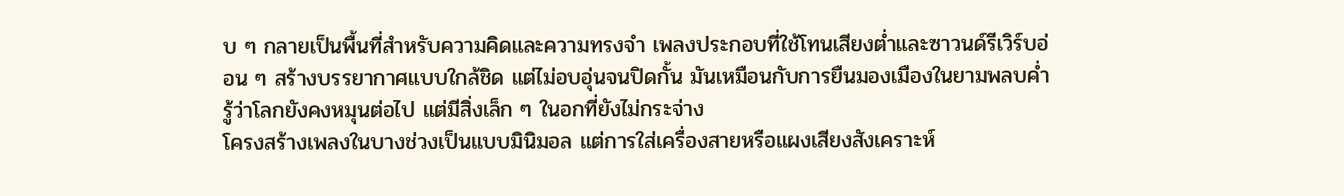บ ๆ กลายเป็นพื้นที่สำหรับความคิดและความทรงจำ เพลงประกอบที่ใช้โทนเสียงต่ำและซาวนด์รีเวิร์บอ่อน ๆ สร้างบรรยากาศแบบใกล้ชิด แต่ไม่อบอุ่นจนปิดกั้น มันเหมือนกับการยืนมองเมืองในยามพลบค่ำ รู้ว่าโลกยังคงหมุนต่อไป แต่มีสิ่งเล็ก ๆ ในอกที่ยังไม่กระจ่าง
โครงสร้างเพลงในบางช่วงเป็นแบบมินิมอล แต่การใส่เครื่องสายหรือแผงเสียงสังเคราะห์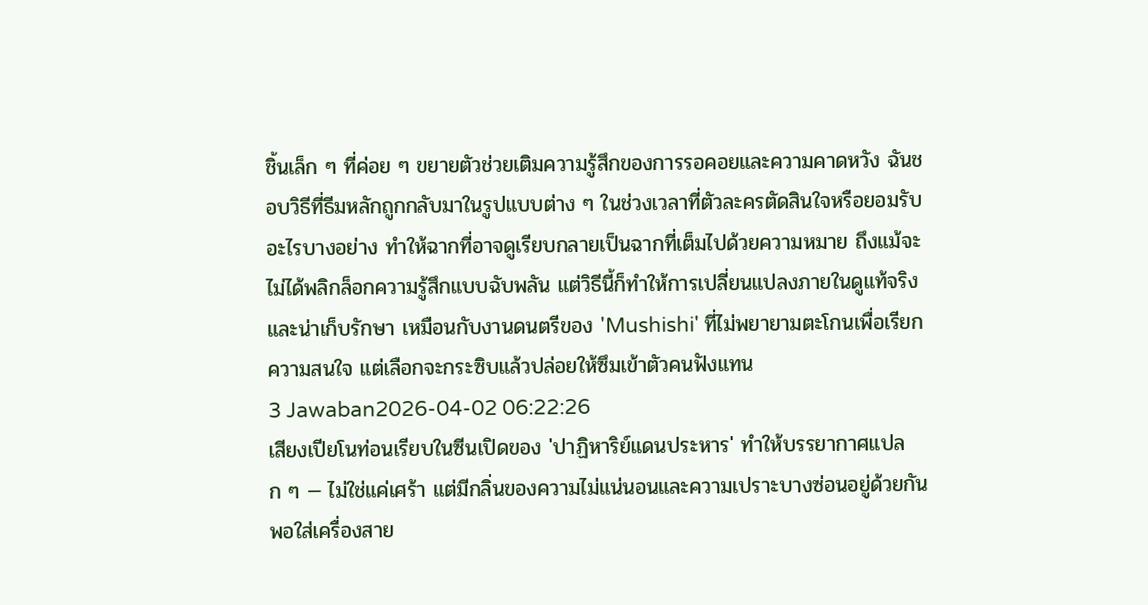ชิ้นเล็ก ๆ ที่ค่อย ๆ ขยายตัวช่วยเติมความรู้สึกของการรอคอยและความคาดหวัง ฉันชอบวิธีที่ธีมหลักถูกกลับมาในรูปแบบต่าง ๆ ในช่วงเวลาที่ตัวละครตัดสินใจหรือยอมรับอะไรบางอย่าง ทำให้ฉากที่อาจดูเรียบกลายเป็นฉากที่เต็มไปด้วยความหมาย ถึงแม้จะไม่ได้พลิกล็อกความรู้สึกแบบฉับพลัน แต่วิธีนี้ก็ทำให้การเปลี่ยนแปลงภายในดูแท้จริงและน่าเก็บรักษา เหมือนกับงานดนตรีของ 'Mushishi' ที่ไม่พยายามตะโกนเพื่อเรียกความสนใจ แต่เลือกจะกระซิบแล้วปล่อยให้ซึมเข้าตัวคนฟังแทน
3 Jawaban2026-04-02 06:22:26
เสียงเปียโนท่อนเรียบในซีนเปิดของ 'ปาฏิหาริย์แดนประหาร' ทำให้บรรยากาศแปลก ๆ — ไม่ใช่แค่เศร้า แต่มีกลิ่นของความไม่แน่นอนและความเปราะบางซ่อนอยู่ด้วยกัน
พอใส่เครื่องสาย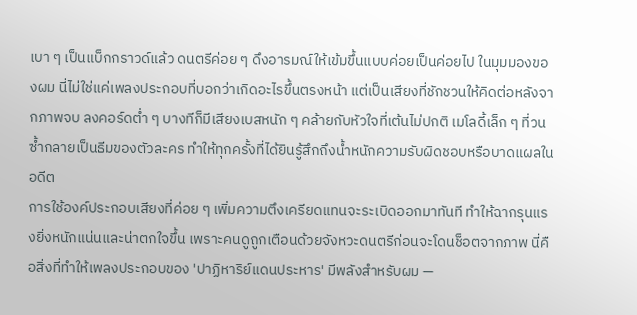เบา ๆ เป็นแบ็กกราวด์แล้ว ดนตรีค่อย ๆ ดึงอารมณ์ให้เข้มขึ้นแบบค่อยเป็นค่อยไป ในมุมมองของผม นี่ไม่ใช่แค่เพลงประกอบที่บอกว่าเกิดอะไรขึ้นตรงหน้า แต่เป็นเสียงที่ชักชวนให้คิดต่อหลังจากภาพจบ ลงคอร์ดต่ำ ๆ บางทีก็มีเสียงเบสหนัก ๆ คล้ายกับหัวใจที่เต้นไม่ปกติ เมโลดี้เล็ก ๆ ที่วนซ้ำกลายเป็นธีมของตัวละคร ทำให้ทุกครั้งที่ได้ยินรู้สึกถึงน้ำหนักความรับผิดชอบหรือบาดแผลในอดีต
การใช้องค์ประกอบเสียงที่ค่อย ๆ เพิ่มความตึงเครียดแทนจะระเบิดออกมาทันที ทำให้ฉากรุนแรงยิ่งหนักแน่นและน่าตกใจขึ้น เพราะคนดูถูกเตือนด้วยจังหวะดนตรีก่อนจะโดนช็อตจากภาพ นี่คือสิ่งที่ทำให้เพลงประกอบของ 'ปาฏิหาริย์แดนประหาร' มีพลังสำหรับผม —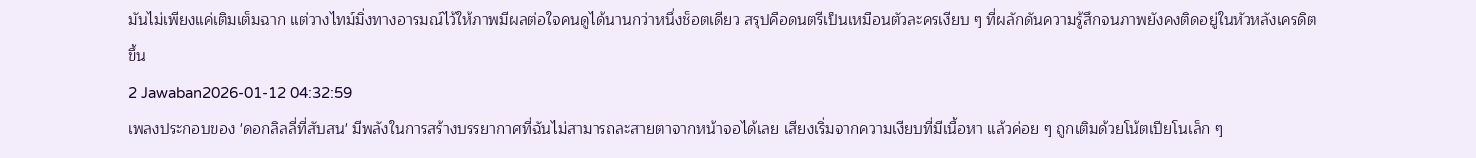มันไม่เพียงแค่เติมเต็มฉาก แต่วางไทม์มิ่งทางอารมณ์ไว้ให้ภาพมีผลต่อใจคนดูได้นานกว่าหนึ่งช็อตเดียว สรุปคือดนตรีเป็นเหมือนตัวละครเงียบ ๆ ที่ผลักดันความรู้สึกจนภาพยังคงติดอยู่ในหัวหลังเครดิตขึ้น
2 Jawaban2026-01-12 04:32:59
เพลงประกอบของ 'ดอกลิลลี่ที่สับสน' มีพลังในการสร้างบรรยากาศที่ฉันไม่สามารถละสายตาจากหน้าจอได้เลย เสียงเริ่มจากความเงียบที่มีเนื้อหา แล้วค่อย ๆ ถูกเติมด้วยโน้ตเปียโนเล็ก ๆ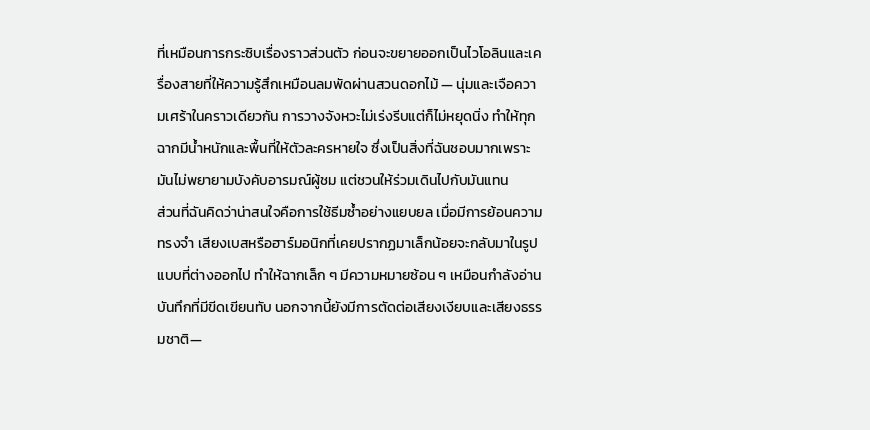ที่เหมือนการกระซิบเรื่องราวส่วนตัว ก่อนจะขยายออกเป็นไวโอลินและเครื่องสายที่ให้ความรู้สึกเหมือนลมพัดผ่านสวนดอกไม้ — นุ่มและเจือความเศร้าในคราวเดียวกัน การวางจังหวะไม่เร่งรีบแต่ก็ไม่หยุดนิ่ง ทำให้ทุกฉากมีน้ำหนักและพื้นที่ให้ตัวละครหายใจ ซึ่งเป็นสิ่งที่ฉันชอบมากเพราะมันไม่พยายามบังคับอารมณ์ผู้ชม แต่ชวนให้ร่วมเดินไปกับมันแทน
ส่วนที่ฉันคิดว่าน่าสนใจคือการใช้ธีมซ้ำอย่างแยบยล เมื่อมีการย้อนความทรงจำ เสียงเบสหรือฮาร์มอนิกที่เคยปรากฏมาเล็กน้อยจะกลับมาในรูปแบบที่ต่างออกไป ทำให้ฉากเล็ก ๆ มีความหมายซ้อน ๆ เหมือนกำลังอ่านบันทึกที่มีขีดเขียนทับ นอกจากนี้ยังมีการตัดต่อเสียงเงียบและเสียงธรรมชาติ—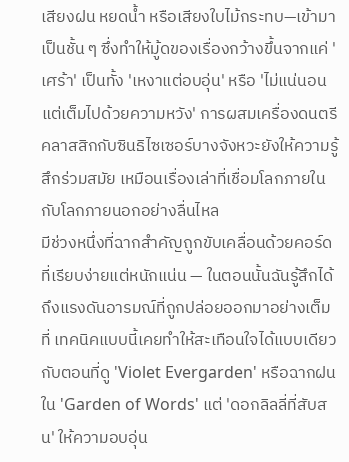เสียงฝน หยดน้ำ หรือเสียงใบไม้กระทบ—เข้ามาเป็นชั้น ๆ ซึ่งทำให้มู้ดของเรื่องกว้างขึ้นจากแค่ 'เศร้า' เป็นทั้ง 'เหงาแต่อบอุ่น' หรือ 'ไม่แน่นอนแต่เต็มไปด้วยความหวัง' การผสมเครื่องดนตรีคลาสสิกกับซินธิไซเซอร์บางจังหวะยังให้ความรู้สึกร่วมสมัย เหมือนเรื่องเล่าที่เชื่อมโลกภายในกับโลกภายนอกอย่างลื่นไหล
มีช่วงหนึ่งที่ฉากสำคัญถูกขับเคลื่อนด้วยคอร์ดที่เรียบง่ายแต่หนักแน่น — ในตอนนั้นฉันรู้สึกได้ถึงแรงดันอารมณ์ที่ถูกปล่อยออกมาอย่างเต็มที่ เทคนิคแบบนี้เคยทำให้สะเทือนใจได้แบบเดียวกับตอนที่ดู 'Violet Evergarden' หรือฉากฝนใน 'Garden of Words' แต่ 'ดอกลิลลี่ที่สับสน' ให้ความอบอุ่น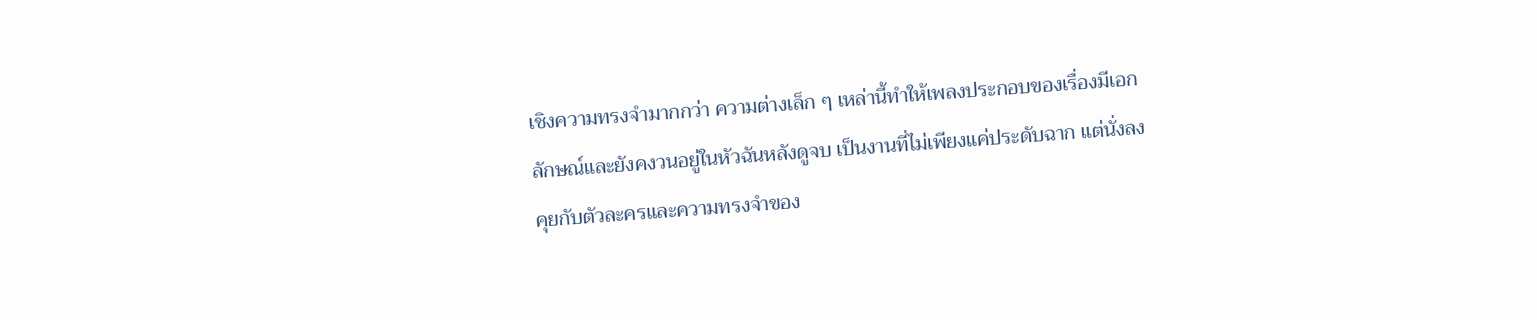เชิงความทรงจำมากกว่า ความต่างเล็ก ๆ เหล่านี้ทำให้เพลงประกอบของเรื่องมีเอกลักษณ์และยังคงวนอยู่ในหัวฉันหลังดูจบ เป็นงานที่ไม่เพียงแค่ประดับฉาก แต่นั่งลงคุยกับตัวละครและความทรงจำของ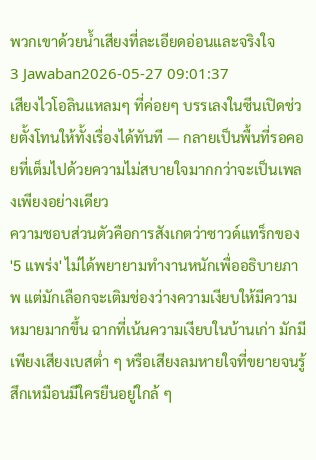พวกเขาด้วยน้ำเสียงที่ละเอียดอ่อนและจริงใจ
3 Jawaban2026-05-27 09:01:37
เสียงไวโอลินแหลมๆ ที่ค่อยๆ บรรเลงในซีนเปิดช่วยตั้งโทนให้ทั้งเรื่องได้ทันที — กลายเป็นพื้นที่รอคอยที่เต็มไปด้วยความไม่สบายใจมากกว่าจะเป็นเพลงเพียงอย่างเดียว
ความชอบส่วนตัวคือการสังเกตว่าซาวด์แทร็กของ '5 แพร่ง' ไม่ได้พยายามทำงานหนักเพื่ออธิบายภาพ แต่มักเลือกจะเติมช่องว่างความเงียบให้มีความหมายมากขึ้น ฉากที่เน้นความเงียบในบ้านเก่า มักมีเพียงเสียงเบสต่ำ ๆ หรือเสียงลมหายใจที่ขยายจนรู้สึกเหมือนมีใครยืนอยู่ใกล้ ๆ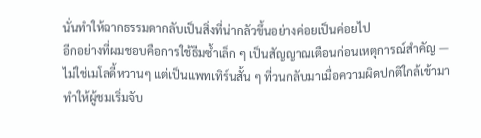นั่นทำให้ฉากธรรมดากลับเป็นสิ่งที่น่ากลัวขึ้นอย่างค่อยเป็นค่อยไป
อีกอย่างที่ผมชอบคือการใช้ธีมซ้ำเล็ก ๆ เป็นสัญญาณเตือนก่อนเหตุการณ์สำคัญ — ไม่ใช่เมโลดี้หวานๆ แต่เป็นแพทเทิร์นสั้น ๆ ที่วนกลับมาเมื่อความผิดปกติใกล้เข้ามา ทำให้ผู้ชมเริ่มจับ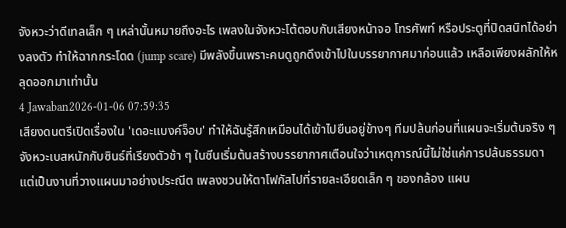จังหวะว่าดีเทลเล็ก ๆ เหล่านั้นหมายถึงอะไร เพลงในจังหวะโต้ตอบกับเสียงหน้าจอ โทรศัพท์ หรือประตูที่ปิดสนิทได้อย่างลงตัว ทำให้ฉากกระโดด (jump scare) มีพลังขึ้นเพราะคนดูถูกดึงเข้าไปในบรรยากาศมาก่อนแล้ว เหลือเพียงผลักให้หลุดออกมาเท่านั้น
4 Jawaban2026-01-06 07:59:35
เสียงดนตรีเปิดเรื่องใน 'เดอะแบงค์จ็อบ' ทำให้ฉันรู้สึกเหมือนได้เข้าไปยืนอยู่ข้างๆ ทีมปล้นก่อนที่แผนจะเริ่มต้นจริง ๆ
จังหวะเบสหนักกับซินธ์ที่เรียงตัวช้า ๆ ในซีนเริ่มต้นสร้างบรรยากาศเตือนใจว่าเหตุการณ์นี้ไม่ใช่แค่การปล้นธรรมดา แต่เป็นงานที่วางแผนมาอย่างประณีต เพลงชวนให้ตาโฟกัสไปที่รายละเอียดเล็ก ๆ ของกล้อง แผน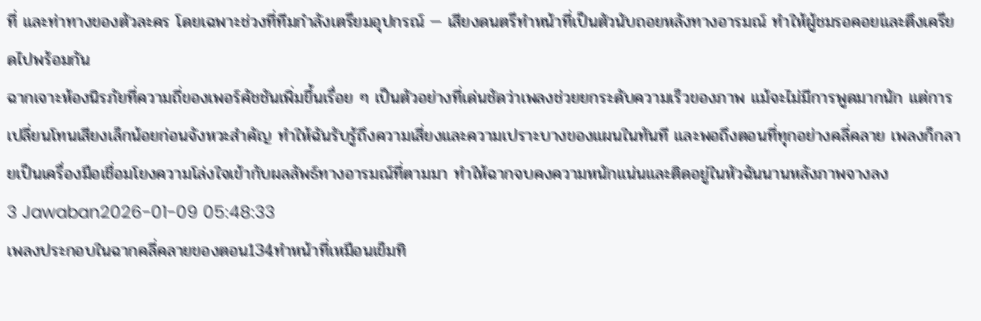ที่ และท่าทางของตัวละคร โดยเฉพาะช่วงที่ทีมกำลังเตรียมอุปกรณ์ — เสียงดนตรีทำหน้าที่เป็นตัวนับถอยหลังทางอารมณ์ ทำให้ผู้ชมรอคอยและตึงเครียดไปพร้อมกัน
ฉากเจาะห้องนิรภัยที่ความถี่ของเพอร์คัชชันเพิ่มขึ้นเรื่อย ๆ เป็นตัวอย่างที่เด่นชัดว่าเพลงช่วยยกระดับความเร็วของภาพ แม้จะไม่มีการพูดมากนัก แต่การเปลี่ยนโทนเสียงเล็กน้อยก่อนจังหวะสำคัญ ทำให้ฉันรับรู้ถึงความเสี่ยงและความเปราะบางของแผนในทันที และพอถึงตอนที่ทุกอย่างคลี่คลาย เพลงก็กลายเป็นเครื่องมือเชื่อมโยงความโล่งใจเข้ากับผลลัพธ์ทางอารมณ์ที่ตามมา ทำให้ฉากจบคงความหนักแน่นและติดอยู่ในหัวฉันนานหลังภาพจางลง
3 Jawaban2026-01-09 05:48:33
เพลงประกอบในฉากคลี่คลายของตอน134ทำหน้าที่เหมือนเข็มทิ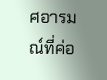ศอารมณ์ที่ค่อ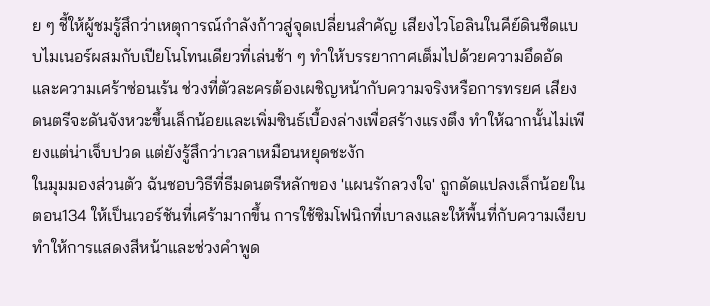ย ๆ ชี้ให้ผู้ชมรู้สึกว่าเหตุการณ์กำลังก้าวสู่จุดเปลี่ยนสำคัญ เสียงไวโอลินในคีย์ดินชืดแบบไมเนอร์ผสมกับเปียโนโทนเดียวที่เล่นช้า ๆ ทำให้บรรยากาศเต็มไปด้วยความอึดอัดและความเศร้าซ่อนเร้น ช่วงที่ตัวละครต้องเผชิญหน้ากับความจริงหรือการทรยศ เสียงดนตรีจะดันจังหวะขึ้นเล็กน้อยและเพิ่มซินธ์เบื้องล่างเพื่อสร้างแรงตึง ทำให้ฉากนั้นไม่เพียงแต่น่าเจ็บปวด แต่ยังรู้สึกว่าเวลาเหมือนหยุดชะงัก
ในมุมมองส่วนตัว ฉันชอบวิธีที่ธีมดนตรีหลักของ 'แผนรักลวงใจ' ถูกดัดแปลงเล็กน้อยในตอน134 ให้เป็นเวอร์ชันที่เศร้ามากขึ้น การใช้ซิมโฟนิกที่เบาลงและให้พื้นที่กับความเงียบ ทำให้การแสดงสีหน้าและช่วงคำพูด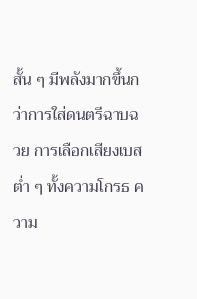สั้น ๆ มีพลังมากขึ้นกว่าการใส่ดนตรีฉาบฉวย การเลือกเสียงเบสต่ำ ๆ ทั้งความโกรธ ความ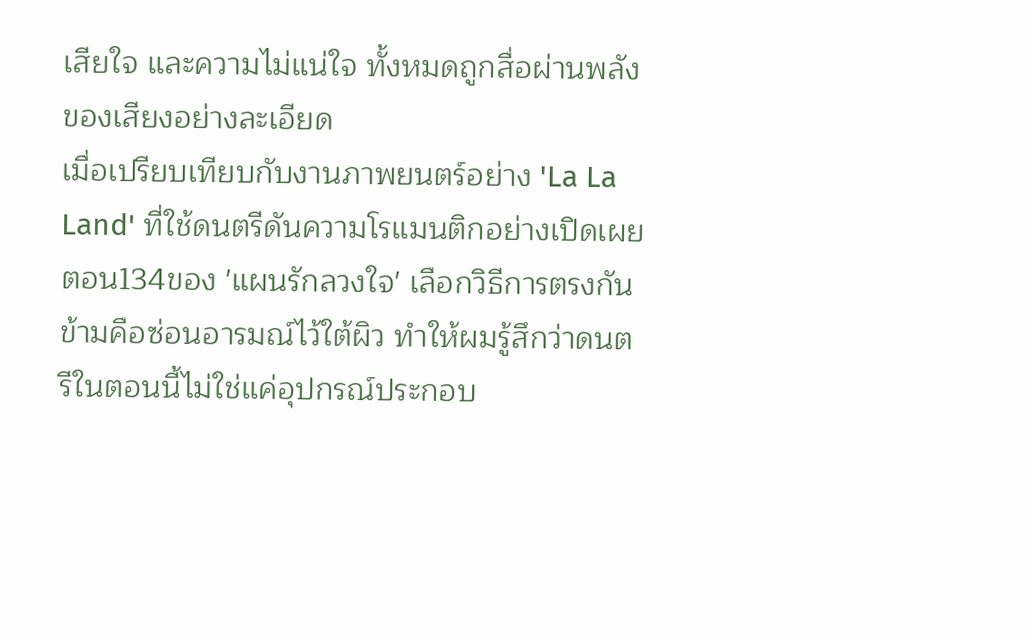เสียใจ และความไม่แน่ใจ ทั้งหมดถูกสื่อผ่านพลังของเสียงอย่างละเอียด
เมื่อเปรียบเทียบกับงานภาพยนตร์อย่าง 'La La Land' ที่ใช้ดนตรีดันความโรแมนติกอย่างเปิดเผย ตอน134ของ 'แผนรักลวงใจ' เลือกวิธีการตรงกันข้ามคือซ่อนอารมณ์ไว้ใต้ผิว ทำให้ผมรู้สึกว่าดนตรีในตอนนี้ไม่ใช่แค่อุปกรณ์ประกอบ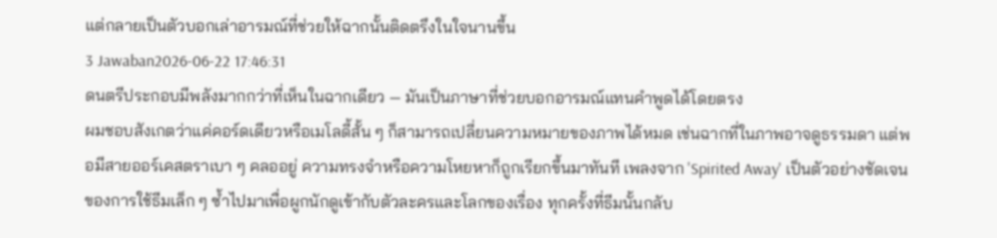แต่กลายเป็นตัวบอกเล่าอารมณ์ที่ช่วยให้ฉากนั้นติดตรึงในใจนานขึ้น
3 Jawaban2026-06-22 17:46:31
ดนตรีประกอบมีพลังมากกว่าที่เห็นในฉากเดียว — มันเป็นภาษาที่ช่วยบอกอารมณ์แทนคำพูดได้โดยตรง
ผมชอบสังเกตว่าแค่คอร์ดเดียวหรือเมโลดี้สั้น ๆ ก็สามารถเปลี่ยนความหมายของภาพได้หมด เช่นฉากที่ในภาพอาจดูธรรมดา แต่พอมีสายออร์เคสตราเบา ๆ คลออยู่ ความทรงจำหรือความโหยหาก็ถูกเรียกขึ้นมาทันที เพลงจาก 'Spirited Away' เป็นตัวอย่างชัดเจนของการใช้ธีมเล็ก ๆ ซ้ำไปมาเพื่อผูกนักดูเข้ากับตัวละครและโลกของเรื่อง ทุกครั้งที่ธีมนั้นกลับ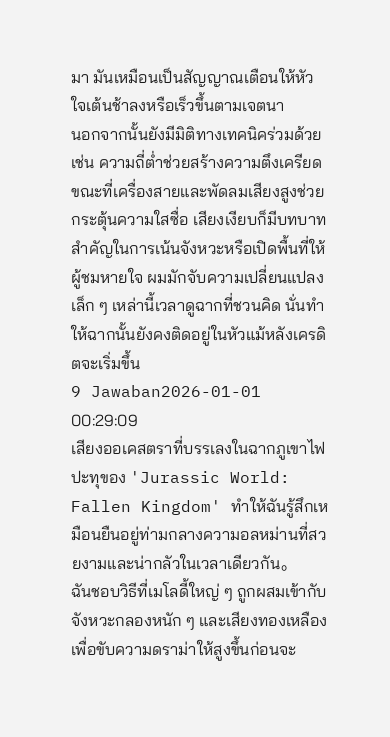มา มันเหมือนเป็นสัญญาณเตือนให้หัวใจเต้นช้าลงหรือเร็วขึ้นตามเจตนา
นอกจากนั้นยังมีมิติทางเทคนิคร่วมด้วย เช่น ความถี่ต่ำช่วยสร้างความตึงเครียด ขณะที่เครื่องสายและพัดลมเสียงสูงช่วยกระตุ้นความใสซื่อ เสียงเงียบก็มีบทบาทสำคัญในการเน้นจังหวะหรือเปิดพื้นที่ให้ผู้ชมหายใจ ผมมักจับความเปลี่ยนแปลงเล็ก ๆ เหล่านี้เวลาดูฉากที่ชวนคิด นั่นทำให้ฉากนั้นยังคงติดอยู่ในหัวแม้หลังเครดิตจะเริ่มขึ้น
9 Jawaban2026-01-01 00:29:09
เสียงออเคสตราที่บรรเลงในฉากภูเขาไฟปะทุของ 'Jurassic World: Fallen Kingdom' ทำให้ฉันรู้สึกเหมือนยืนอยู่ท่ามกลางความอลหม่านที่สวยงามและน่ากลัวในเวลาเดียวกัน。
ฉันชอบวิธีที่เมโลดี้ใหญ่ ๆ ถูกผสมเข้ากับจังหวะกลองหนัก ๆ และเสียงทองเหลืองเพื่อขับความดราม่าให้สูงขึ้นก่อนจะ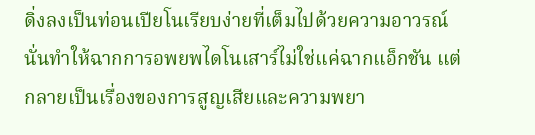ดิ่งลงเป็นท่อนเปียโนเรียบง่ายที่เต็มไปด้วยความอาวรณ์ นั่นทำให้ฉากการอพยพไดโนเสาร์ไม่ใช่แค่ฉากแอ็กชัน แต่กลายเป็นเรื่องของการสูญเสียและความพยา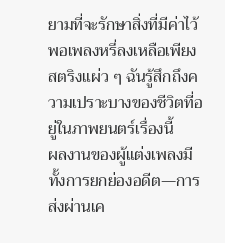ยามที่จะรักษาสิ่งที่มีค่าไว้ พอเพลงหรี่ลงเหลือเพียงสตริงแผ่ว ๆ ฉันรู้สึกถึงความเปราะบางของชีวิตที่อยู่ในภาพยนตร์เรื่องนี้
ผลงานของผู้แต่งเพลงมีทั้งการยกย่องอดีต—การส่งผ่านเค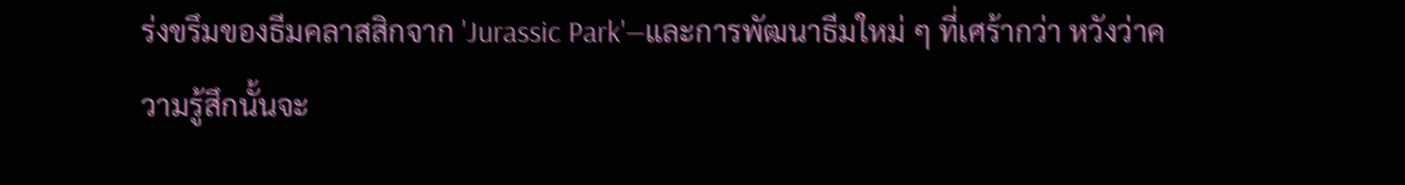ร่งขรึมของธีมคลาสสิกจาก 'Jurassic Park'—และการพัฒนาธีมใหม่ ๆ ที่เศร้ากว่า หวังว่าความรู้สึกนั้นจะ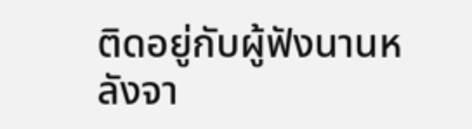ติดอยู่กับผู้ฟังนานหลังจา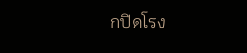กปิดโรง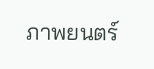ภาพยนตร์